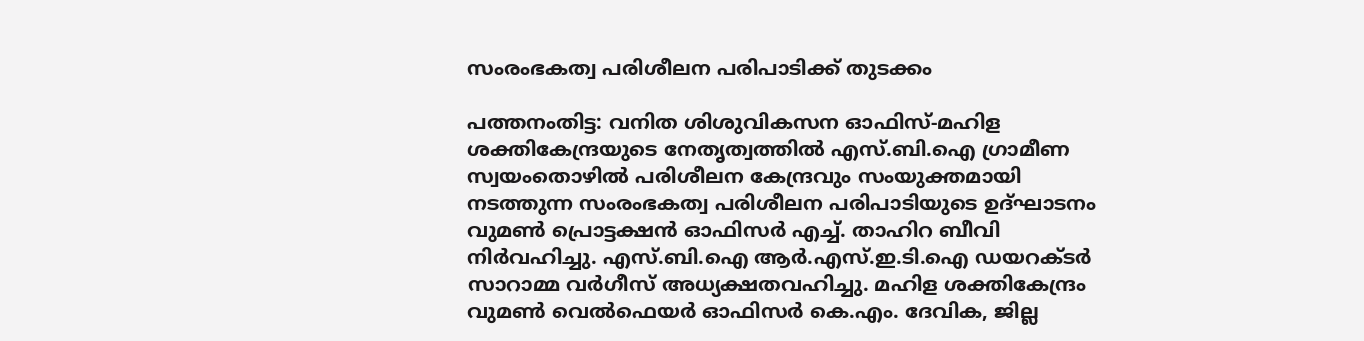സംരംഭകത്വ പരിശീലന പരിപാടിക്ക് തുടക്കം

പത്തനംതിട്ട: വനിത ശിശുവികസന ഓഫിസ്-മഹിള ശക്തികേന്ദ്രയുടെ നേതൃത്വത്തില്‍ എസ്.ബി.ഐ ഗ്രാമീണ സ്വയംതൊഴില്‍ പരിശീലന കേന്ദ്രവും സംയുക്തമായി നടത്തുന്ന സംരംഭകത്വ പരിശീലന പരിപാടിയുടെ ഉദ്ഘാടനം വുമണ്‍ പ്രൊട്ടക്ഷന്‍ ഓഫിസര്‍ എച്ച്. താഹിറ ബീവി നിര്‍വഹിച്ചു. എസ്.ബി.ഐ ആര്‍.എസ്.ഇ.ടി.ഐ ഡയറക്ടര്‍ സാറാമ്മ വര്‍ഗീസ് അധ്യക്ഷതവഹിച്ചു. മഹിള ശക്തികേന്ദ്രം വുമണ്‍ വെല്‍ഫെയര്‍ ഓഫിസര്‍ കെ.എം. ദേവിക, ജില്ല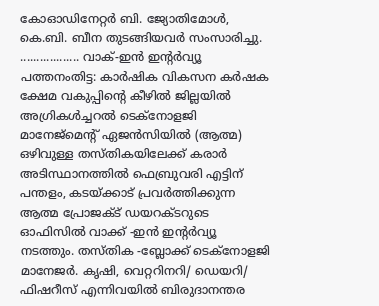കോഓഡിനേറ്റര്‍ ബി. ജ്യോതിമോള്‍, കെ.ബി. ബീന തുടങ്ങിയവര്‍ സംസാരിച്ചു. .................. വാക്-ഇന്‍ ഇന്‍റര്‍വ്യൂ പത്തനംതിട്ട: കാര്‍ഷിക വികസന കര്‍ഷക ക്ഷേമ വകുപ്പിന്‍റെ കീഴില്‍ ജില്ലയില്‍ അഗ്രികള്‍ച്ചറല്‍ ടെക്നോളജി മാനേജ്മെന്‍റ് ഏജന്‍സിയില്‍ (ആത്മ) ഒഴിവുള്ള തസ്തികയിലേക്ക് കരാര്‍ അടിസ്ഥാനത്തില്‍ ഫെബ്രുവരി എട്ടിന് പന്തളം, കടയ്ക്കാട് പ്രവര്‍ത്തിക്കുന്ന ആത്മ പ്രോജക്ട് ഡയറക്ടറുടെ ഓഫിസില്‍ വാക്ക് -ഇന്‍ ഇന്‍റര്‍വ്യൂ നടത്തും. തസ്തിക -ബ്ലോക്ക് ടെക്നോളജി മാനേജര്‍. കൃഷി, വെറ്ററിനറി/ ഡെയറി/ ഫിഷറീസ് എന്നിവയില്‍ ബിരുദാനന്തര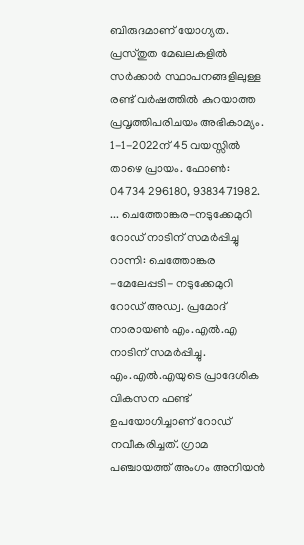ബിരുദമാണ് യോഗ്യത. പ്രസ്തുത മേഖലകളില്‍ സര്‍ക്കാര്‍ സ്ഥാപനങ്ങളിലുള്ള രണ്ട് വര്‍ഷത്തില്‍ കുറയാത്ത പ്രവൃത്തിപരിചയം അഭികാമ്യം. 1-1-2022ന് 45 വയസ്സില്‍ താഴെ പ്രായം. ഫോണ്‍: 04734 296180, 9383471982. ... ചെത്തോങ്കര-നടുക്കേമുറി റോഡ് നാടിന് സമർപ്പിച്ചു റാന്നി: ചെത്തോങ്കര -മേലേപ്പടി- നടുക്കേമുറി റോഡ് അഡ്വ. പ്രമോദ് നാരായണ്‍ എം.എല്‍.എ നാടിന് സമർപ്പിച്ചു. എം.എൽ.എയുടെ പ്രാദേശിക വികസന ഫണ്ട് ഉപയോഗിച്ചാണ് റോഡ് നവീകരിച്ചത്. ഗ്രാമ പഞ്ചായത്ത് അംഗം അനിയന്‍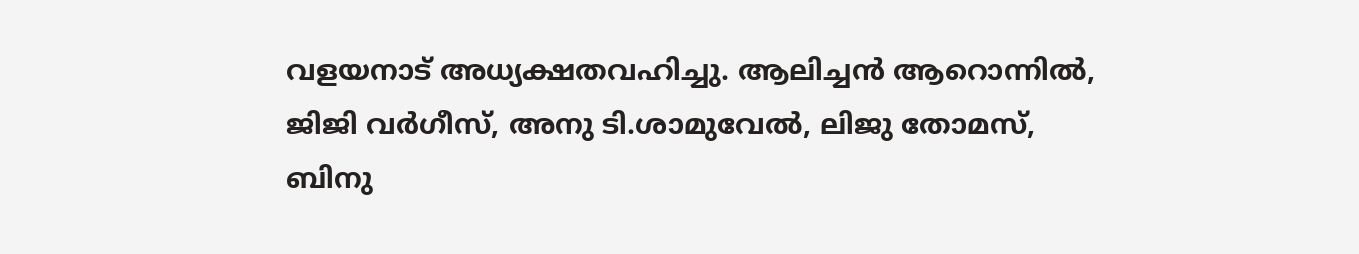വളയനാട് അധ്യക്ഷതവഹിച്ചു. ആലിച്ചന്‍ ആറൊന്നില്‍, ജിജി വര്‍ഗീസ്, അനു ടി.ശാമുവേല്‍, ലിജു തോമസ്, ബിനു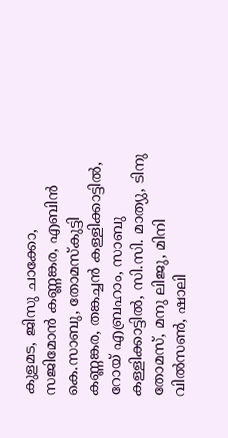കുളമട, ജിസു ചാക്കോ, സജിമോന്‍ കണ്ണങ്കര, എബിന്‍ കെ.സാബു, തോമസ്‌കുട്ടി കണ്ണങ്കര, തങ്കച്ചന്‍ കള്ളിക്കാട്ടില്‍, റോയ് എബ്രഹാം, സാബു കള്ളിക്കാട്ടില്‍, സി.സി. മാത്യു, ടിനു തോമസ്, മനു ലിജു, മിനി വില്‍സണ്‍, ഷാലി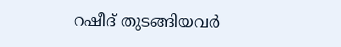റഷീദ് തുടങ്ങിയവര്‍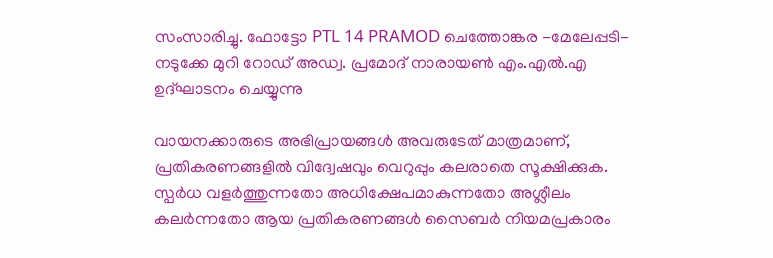സംസാരിച്ചു. ഫോട്ടോ PTL 14 PRAMOD ചെത്തോങ്കര -മേലേപ്പടി- നടുക്കേ മുറി റോഡ് അഡ്വ. പ്രമോദ് നാരായണ്‍ എം.എല്‍.എ ഉദ്ഘാടനം ചെയ്യുന്നു

വായനക്കാരുടെ അഭിപ്രായങ്ങള്‍ അവരുടേത് മാത്രമാണ്, പ്രതികരണങ്ങളിൽ വിദ്വേഷവും വെറുപ്പും കലരാതെ സൂക്ഷിക്കുക. സ്പർധ വളർത്തുന്നതോ അധിക്ഷേപമാകുന്നതോ അശ്ലീലം കലർന്നതോ ആയ പ്രതികരണങ്ങൾ സൈബർ നിയമപ്രകാരം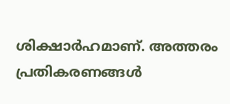ശിക്ഷാർഹമാണ്. അത്തരം പ്രതികരണങ്ങൾ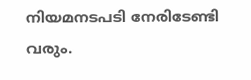നിയമനടപടി നേരിടേണ്ടി വരും.